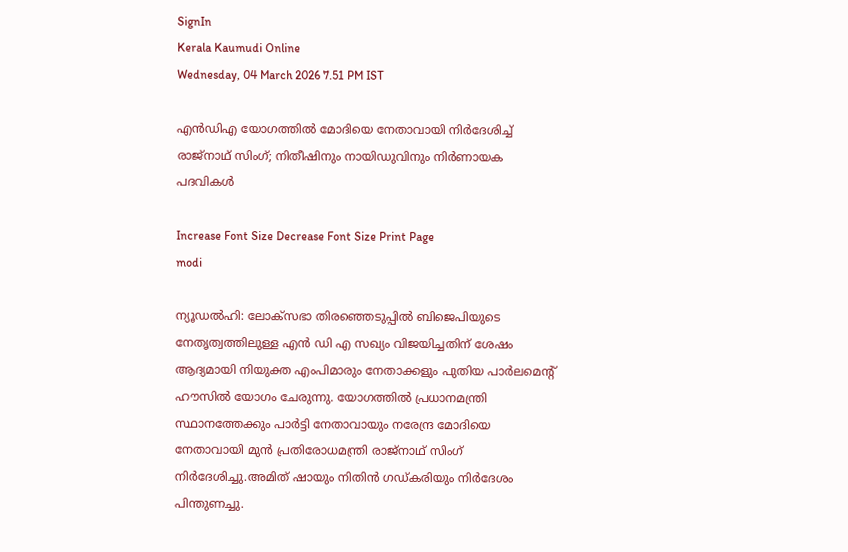SignIn
Kerala Kaumudi Online
Wednesday, 04 March 2026 7.51 PM IST

എൻഡിഎ യോഗത്തിൽ മോദിയെ നേതാവായി നിർദേശിച്ച് രാജ്‌നാഥ് സിംഗ്; നിതീഷിനും നായിഡുവിനും നിർണായക പദവികൾ

Increase Font Size Decrease Font Size Print Page
modi

ന്യൂഡൽഹി: ലോക്‌സഭാ തിരഞ്ഞെടുപ്പിൽ ബിജെപിയുടെ നേതൃത്വത്തിലുള്ള എൻ ഡി എ സഖ്യം വിജയിച്ചതിന് ശേഷം ആദ്യമായി നിയുക്ത എംപിമാരും നേതാക്കളും പുതിയ പാർലമെന്റ് ഹൗസിൽ യോഗം ചേരുന്നു. യോഗത്തിൽ പ്രധാനമന്ത്രി സ്ഥാനത്തേക്കും പാർട്ടി നേതാവായും നരേന്ദ്ര മോദിയെ നേതാവായി മുൻ പ്രതിരോധമന്ത്രി രാജ്‌നാഥ് സിംഗ് നിർദേശിച്ചു.അമിത് ഷായും നിതിൻ ഗഡ്കരിയും നിർദേശം പിന്തുണച്ചു.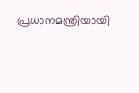പ്രധാനമന്ത്രിയായി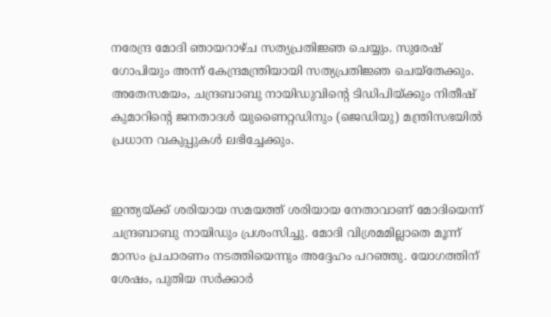നരേന്ദ്ര മോദി ഞായറാഴ്ച സത്യപ്രതിജ്ഞ ചെയ്യും. സുരേഷ് ഗോപിയും അന്ന് കേന്ദ്രമന്ത്രിയായി സത്യപ്രതിജ്ഞ ചെയ്‌തേക്കും. അതേസമയം, ചന്ദ്രബാബു നായിഡുവിന്റെ ടിഡിപിയ്‌ക്കും നിതീഷ് കുമാറിന്റെ ജനതാദൾ യുണൈറ്റഡിനും (ജെഡിയു) മന്ത്രിസഭയിൽ പ്രധാന വകുപ്പുകൾ ലഭിച്ചേക്കും.


ഇന്ത്യയ്ക്ക് ശരിയായ സമയത്ത് ശരിയായ നേതാവാണ് മോദിയെന്ന് ചന്ദ്രബാബു നായിഡും പ്രശംസിച്ചു. മോദി വിശ്രമമില്ലാതെ മൂന്ന് മാസം പ്രചാരണം നടത്തിയെന്നും അദ്ദേഹം പറഞ്ഞു. യോഗത്തിന് ശേഷം, പുതിയ സർക്കാർ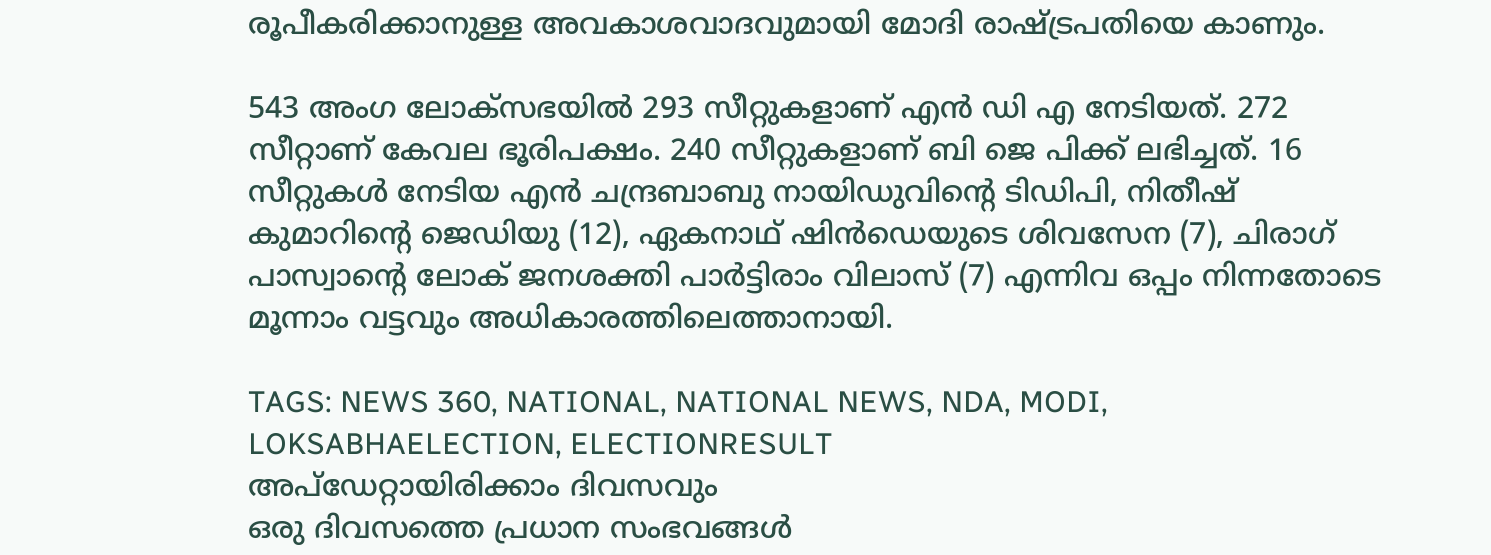രൂപീകരിക്കാനുള്ള അവകാശവാദവുമായി മോദി രാഷ്ട്രപതിയെ കാണും.

543 അംഗ ലോക്‌സഭയിൽ 293 സീറ്റുകളാണ് എൻ ഡി എ നേടിയത്. 272 സീറ്റാണ്‌ കേവല ഭൂരിപക്ഷം. 240 സീറ്റുകളാണ് ബി ജെ പിക്ക് ലഭിച്ചത്. 16 സീറ്റുകൾ നേടിയ എൻ ചന്ദ്രബാബു നായിഡുവിന്റെ ടിഡിപി, നിതീഷ് കുമാറിന്റെ ജെഡിയു (12), ഏകനാഥ് ഷിൻഡെയുടെ ശിവസേന (7), ചിരാഗ് പാസ്വാന്റെ ലോക് ജനശക്തി പാർട്ടിരാം വിലാസ് (7) എന്നിവ ഒപ്പം നിന്നതോടെ മൂന്നാം വട്ടവും അധികാരത്തിലെത്താനായി.

TAGS: NEWS 360, NATIONAL, NATIONAL NEWS, NDA, MODI, LOKSABHAELECTION, ELECTIONRESULT
അപ്ഡേറ്റായിരിക്കാം ദിവസവും
ഒരു ദിവസത്തെ പ്രധാന സംഭവങ്ങൾ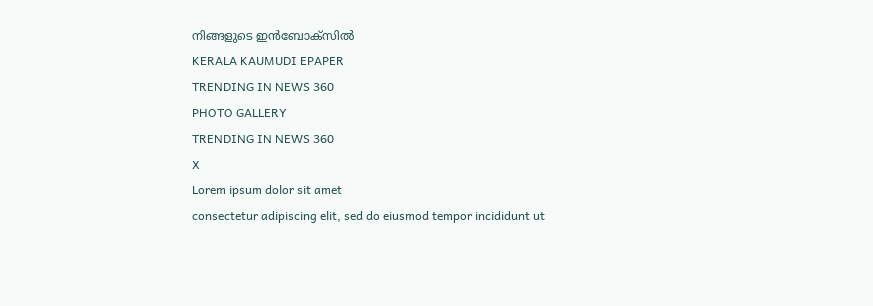നിങ്ങളുടെ ഇൻബോക്സിൽ
KERALA KAUMUDI EPAPER
TRENDING IN NEWS 360
PHOTO GALLERY
TRENDING IN NEWS 360
X
Lorem ipsum dolor sit amet
consectetur adipiscing elit, sed do eiusmod tempor incididunt ut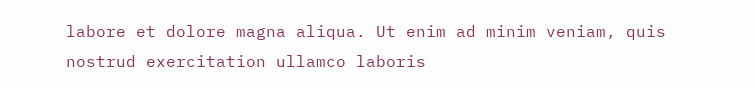labore et dolore magna aliqua. Ut enim ad minim veniam, quis nostrud exercitation ullamco laboris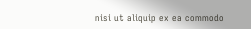nisi ut aliquip ex ea commodo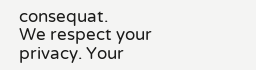consequat.
We respect your privacy. Your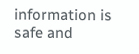information is safe and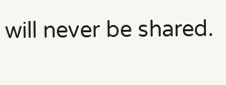will never be shared.